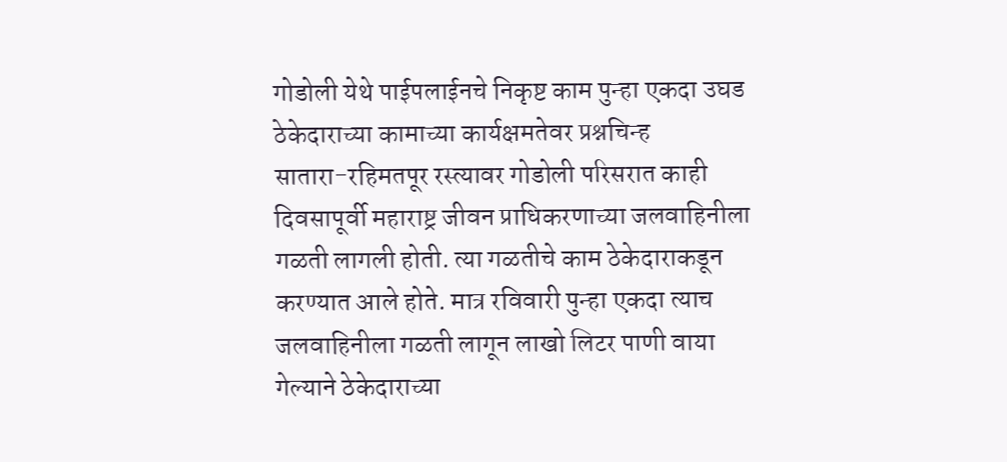गोडोली येथे पाईपलाईनचे निकृष्ट काम पुन्हा एकदा उघड
ठेकेदाराच्या कामाच्या कार्यक्षमतेवर प्रश्नचिन्ह
सातारा-रहिमतपूर रस्त्यावर गोडोली परिसरात काही दिवसापूर्वी महाराष्ट्र जीवन प्राधिकरणाच्या जलवाहिनीला गळती लागली होती. त्या गळतीचे काम ठेकेदाराकडून करण्यात आले होते. मात्र रविवारी पुन्हा एकदा त्याच जलवाहिनीला गळती लागून लाखो लिटर पाणी वाया गेल्याने ठेकेदाराच्या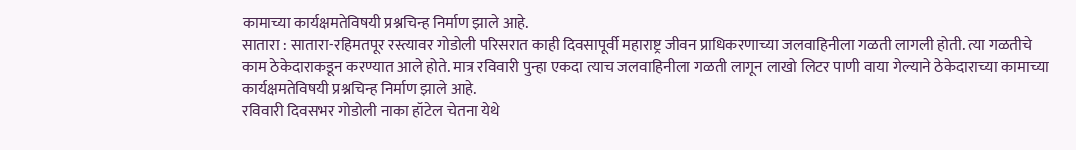कामाच्या कार्यक्षमतेविषयी प्रश्नचिन्ह निर्माण झाले आहे.
सातारा : सातारा-रहिमतपूर रस्त्यावर गोडोली परिसरात काही दिवसापूर्वी महाराष्ट्र जीवन प्राधिकरणाच्या जलवाहिनीला गळती लागली होती. त्या गळतीचे काम ठेकेदाराकडून करण्यात आले होते. मात्र रविवारी पुन्हा एकदा त्याच जलवाहिनीला गळती लागून लाखो लिटर पाणी वाया गेल्याने ठेकेदाराच्या कामाच्या कार्यक्षमतेविषयी प्रश्नचिन्ह निर्माण झाले आहे.
रविवारी दिवसभर गोडोली नाका हॉटेल चेतना येथे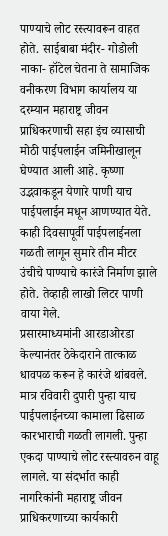पाण्याचे लोट रस्त्यावरून वाहत होते. साईबाबा मंदीर- गोडोली नाका- हॉटेल चेतना ते सामाजिक वनीकरण विभाग कार्यालय या दरम्यान महाराष्ट्र जीवन प्राधिकरणाची सहा इंच व्यासाची मोठी पाईपलाईन जमिनीखालून घेण्यात आली आहे. कृष्णा उद्भवाकडून येणारे पाणी याच पाईपलाईन मधून आणण्यात येते. काही दिवसापूर्वी पाईपलाईनला गळती लागून सुमारे तीन मीटर उंचीचे पाण्याचे कारंजे निर्माण झाले होते. तेव्हाही लाखो लिटर पाणी वाया गेले.
प्रसारमाध्यमांनी आरडाओरडा केल्यानंतर ठेकेदाराने तात्काळ धावपळ करून हे कारंजे थांबवले. मात्र रविवारी दुपारी पुन्हा याच पाईपलाईनच्या कामाला ढिसाळ कारभाराची गळती लागली. पुन्हा एकदा पाण्याचे लोट रस्त्यावरुन वाहू लागले. या संदर्भात काही नागरिकांनी महाराष्ट्र जीवन प्राधिकरणाच्या कार्यकारी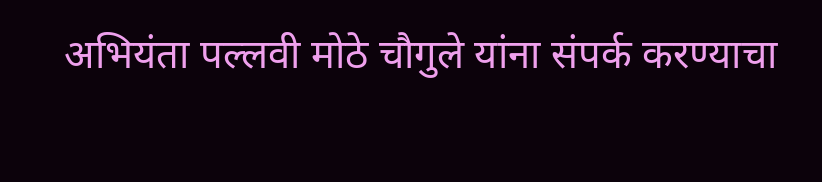अभियंता पल्लवी मोठे चौगुले यांना संपर्क करण्याचा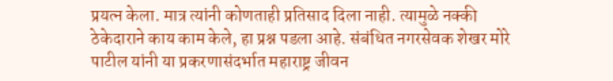प्रयत्न केला. मात्र त्यांनी कोणताही प्रतिसाद दिला नाही. त्यामुळे नक्की ठेकेदाराने काय काम केले, हा प्रश्न पडला आहे. संबंधित नगरसेवक शेखर मोरे पाटील यांनी या प्रकरणासंदर्भात महाराष्ट्र जीवन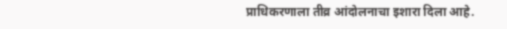प्राधिकरणाला तीव्र आंदोलनाचा इशारा दिला आहे.